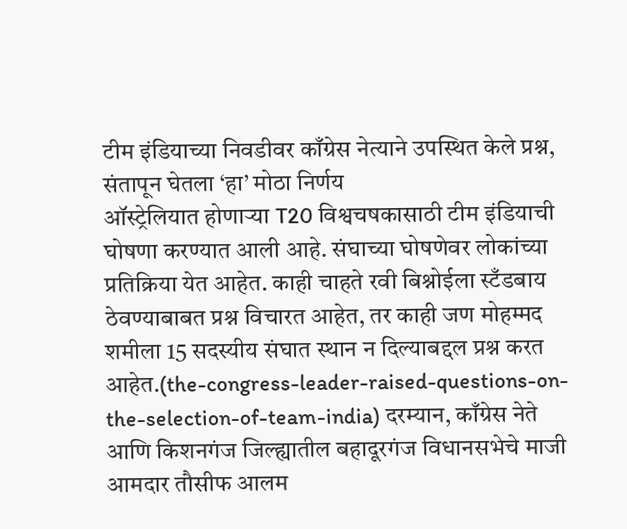टीम इंडियाच्या निवडीवर काँग्रेस नेत्याने उपस्थित केले प्रश्न, संतापून घेतला ‘हा’ मोठा निर्णय
ऑस्ट्रेलियात होणाऱ्या T20 विश्वचषकासाठी टीम इंडियाची घोषणा करण्यात आली आहे. संघाच्या घोषणेवर लोकांच्या प्रतिक्रिया येत आहेत. काही चाहते रवी बिश्नोईला स्टँडबाय ठेवण्याबाबत प्रश्न विचारत आहेत, तर काही जण मोहम्मद शमीला 15 सदस्यीय संघात स्थान न दिल्याबद्दल प्रश्न करत आहेत.(the-congress-leader-raised-questions-on-the-selection-of-team-india) दरम्यान, काँग्रेस नेते आणि किशनगंज जिल्ह्यातील बहादूरगंज विधानसभेचे माजी आमदार तौसीफ आलम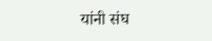यांनी संघ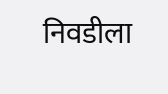निवडीला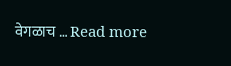वेगळाच … Read more